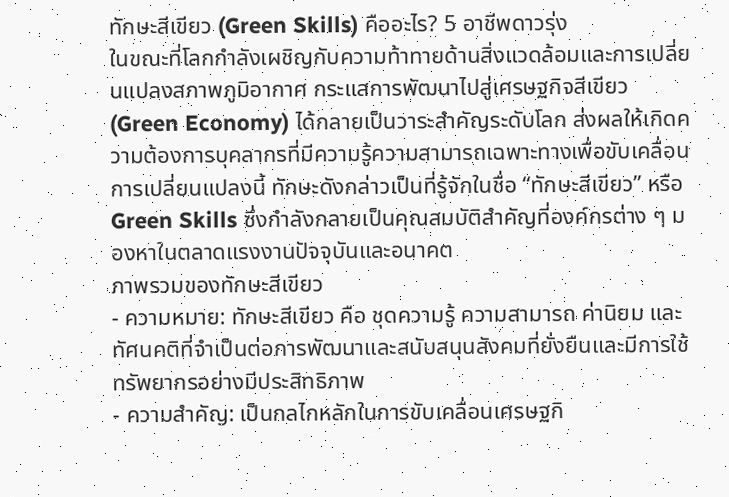ทักษะสีเขียว (Green Skills) คืออะไร? 5 อาชีพดาวรุ่ง
ในขณะที่โลกกำลังเผชิญกับความท้าทายด้านสิ่งแวดล้อมและการเปลี่ยนแปลงสภาพภูมิอากาศ กระแสการพัฒนาไปสู่เศรษฐกิจสีเขียว (Green Economy) ได้กลายเป็นวาระสำคัญระดับโลก ส่งผลให้เกิดความต้องการบุคลากรที่มีความรู้ความสามารถเฉพาะทางเพื่อขับเคลื่อนการเปลี่ยนแปลงนี้ ทักษะดังกล่าวเป็นที่รู้จักในชื่อ “ทักษะสีเขียว” หรือ Green Skills ซึ่งกำลังกลายเป็นคุณสมบัติสำคัญที่องค์กรต่าง ๆ มองหาในตลาดแรงงานปัจจุบันและอนาคต
ภาพรวมของทักษะสีเขียว
- ความหมาย: ทักษะสีเขียว คือ ชุดความรู้ ความสามารถ ค่านิยม และทัศนคติที่จำเป็นต่อการพัฒนาและสนับสนุนสังคมที่ยั่งยืนและมีการใช้ทรัพยากรอย่างมีประสิทธิภาพ
- ความสำคัญ: เป็นกลไกหลักในการขับเคลื่อนเศรษฐกิ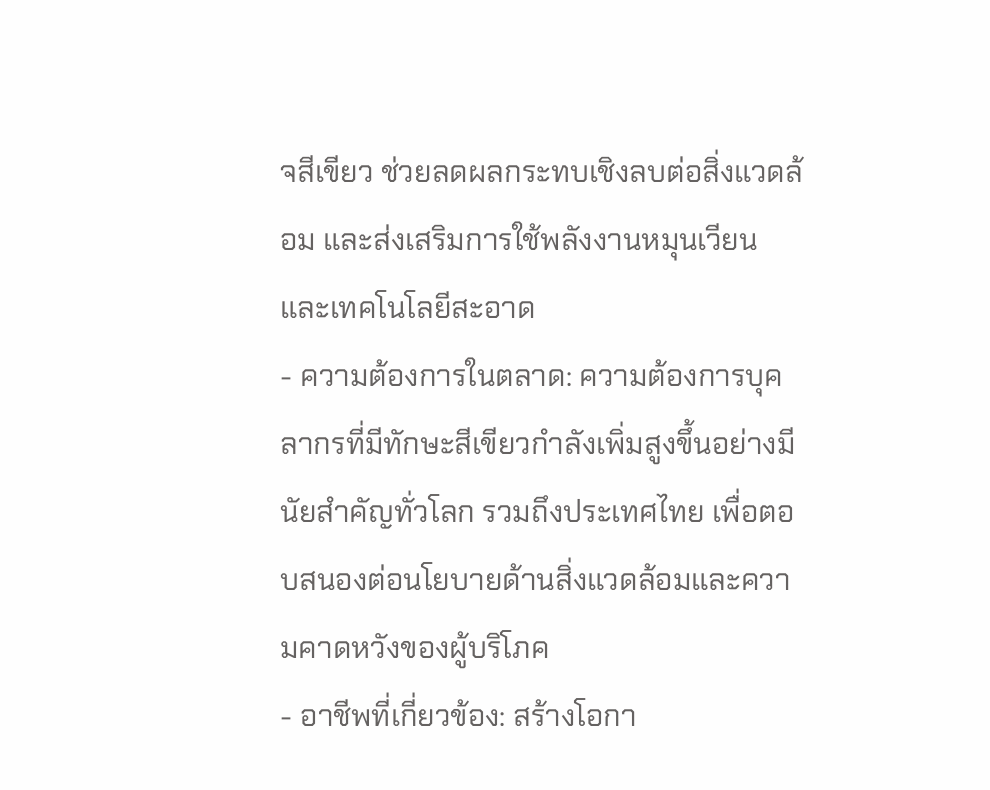จสีเขียว ช่วยลดผลกระทบเชิงลบต่อสิ่งแวดล้อม และส่งเสริมการใช้พลังงานหมุนเวียนและเทคโนโลยีสะอาด
- ความต้องการในตลาด: ความต้องการบุคลากรที่มีทักษะสีเขียวกำลังเพิ่มสูงขึ้นอย่างมีนัยสำคัญทั่วโลก รวมถึงประเทศไทย เพื่อตอบสนองต่อนโยบายด้านสิ่งแวดล้อมและความคาดหวังของผู้บริโภค
- อาชีพที่เกี่ยวข้อง: สร้างโอกา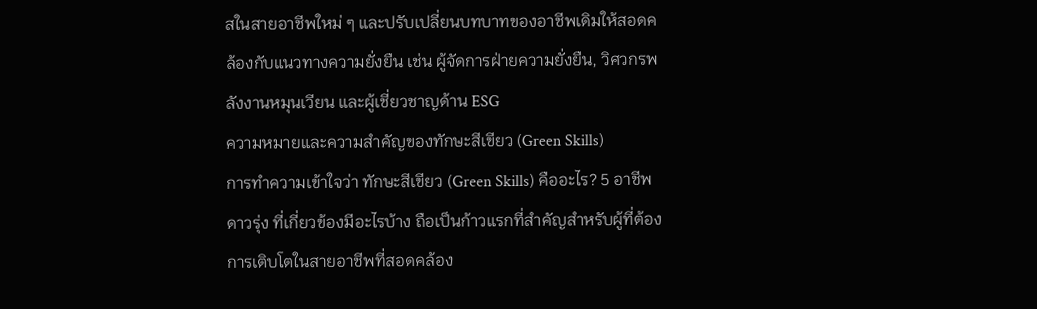สในสายอาชีพใหม่ ๆ และปรับเปลี่ยนบทบาทของอาชีพเดิมให้สอดคล้องกับแนวทางความยั่งยืน เช่น ผู้จัดการฝ่ายความยั่งยืน, วิศวกรพลังงานหมุนเวียน และผู้เชี่ยวชาญด้าน ESG
ความหมายและความสำคัญของทักษะสีเขียว (Green Skills)
การทำความเข้าใจว่า ทักษะสีเขียว (Green Skills) คืออะไร? 5 อาชีพดาวรุ่ง ที่เกี่ยวข้องมีอะไรบ้าง ถือเป็นก้าวแรกที่สำคัญสำหรับผู้ที่ต้องการเติบโตในสายอาชีพที่สอดคล้อง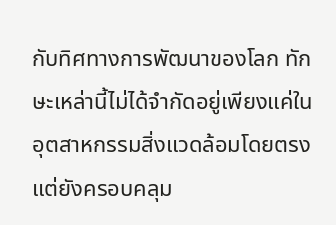กับทิศทางการพัฒนาของโลก ทักษะเหล่านี้ไม่ได้จำกัดอยู่เพียงแค่ในอุตสาหกรรมสิ่งแวดล้อมโดยตรง แต่ยังครอบคลุม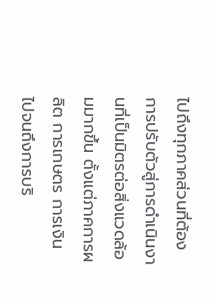ไปถึงทุกภาคส่วนที่ต้องการปรับตัวสู่การดำเนินงานที่เป็นมิตรต่อสิ่งแวดล้อมมากขึ้น ตั้งแต่ภาคการผลิต การเกษตร การเงิน ไปจนถึงการบริ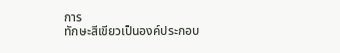การ
ทักษะสีเขียวเป็นองค์ประกอบ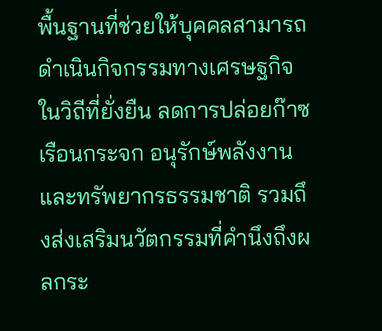พื้นฐานที่ช่วยให้บุคคลสามารถดำเนินกิจกรรมทางเศรษฐกิจในวิถีที่ยั่งยืน ลดการปล่อยก๊าซเรือนกระจก อนุรักษ์พลังงานและทรัพยากรธรรมชาติ รวมถึงส่งเสริมนวัตกรรมที่คำนึงถึงผลกระ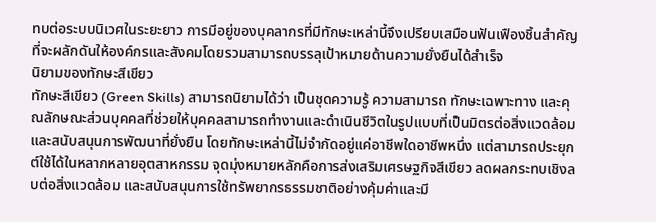ทบต่อระบบนิเวศในระยะยาว การมีอยู่ของบุคลากรที่มีทักษะเหล่านี้จึงเปรียบเสมือนฟันเฟืองชิ้นสำคัญที่จะผลักดันให้องค์กรและสังคมโดยรวมสามารถบรรลุเป้าหมายด้านความยั่งยืนได้สำเร็จ
นิยามของทักษะสีเขียว
ทักษะสีเขียว (Green Skills) สามารถนิยามได้ว่า เป็นชุดความรู้ ความสามารถ ทักษะเฉพาะทาง และคุณลักษณะส่วนบุคคลที่ช่วยให้บุคคลสามารถทำงานและดำเนินชีวิตในรูปแบบที่เป็นมิตรต่อสิ่งแวดล้อมและสนับสนุนการพัฒนาที่ยั่งยืน โดยทักษะเหล่านี้ไม่จำกัดอยู่แค่อาชีพใดอาชีพหนึ่ง แต่สามารถประยุกต์ใช้ได้ในหลากหลายอุตสาหกรรม จุดมุ่งหมายหลักคือการส่งเสริมเศรษฐกิจสีเขียว ลดผลกระทบเชิงลบต่อสิ่งแวดล้อม และสนับสนุนการใช้ทรัพยากรธรรมชาติอย่างคุ้มค่าและมี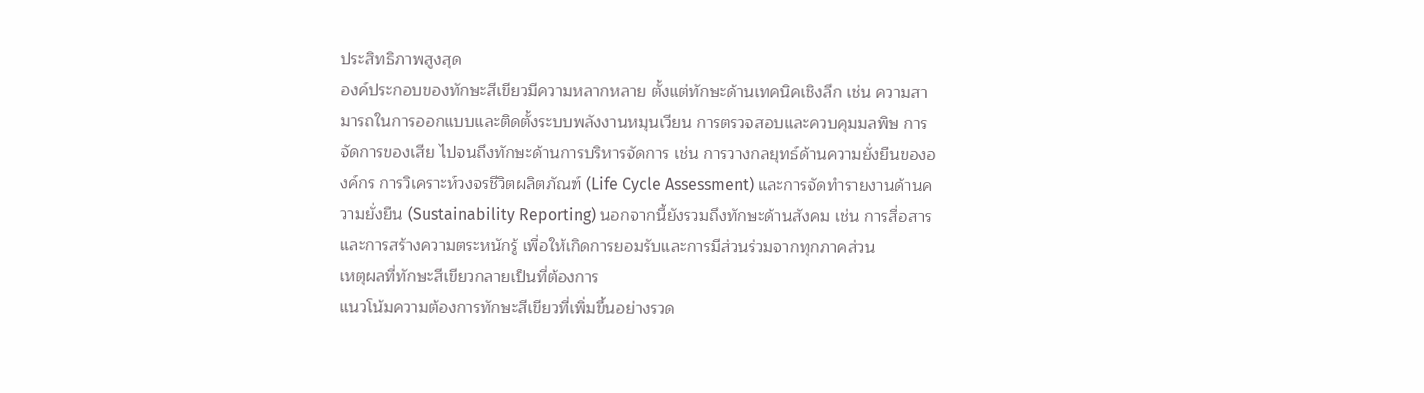ประสิทธิภาพสูงสุด
องค์ประกอบของทักษะสีเขียวมีความหลากหลาย ตั้งแต่ทักษะด้านเทคนิคเชิงลึก เช่น ความสามารถในการออกแบบและติดตั้งระบบพลังงานหมุนเวียน การตรวจสอบและควบคุมมลพิษ การจัดการของเสีย ไปจนถึงทักษะด้านการบริหารจัดการ เช่น การวางกลยุทธ์ด้านความยั่งยืนขององค์กร การวิเคราะห์วงจรชีวิตผลิตภัณฑ์ (Life Cycle Assessment) และการจัดทำรายงานด้านความยั่งยืน (Sustainability Reporting) นอกจากนี้ยังรวมถึงทักษะด้านสังคม เช่น การสื่อสารและการสร้างความตระหนักรู้ เพื่อให้เกิดการยอมรับและการมีส่วนร่วมจากทุกภาคส่วน
เหตุผลที่ทักษะสีเขียวกลายเป็นที่ต้องการ
แนวโน้มความต้องการทักษะสีเขียวที่เพิ่มขึ้นอย่างรวด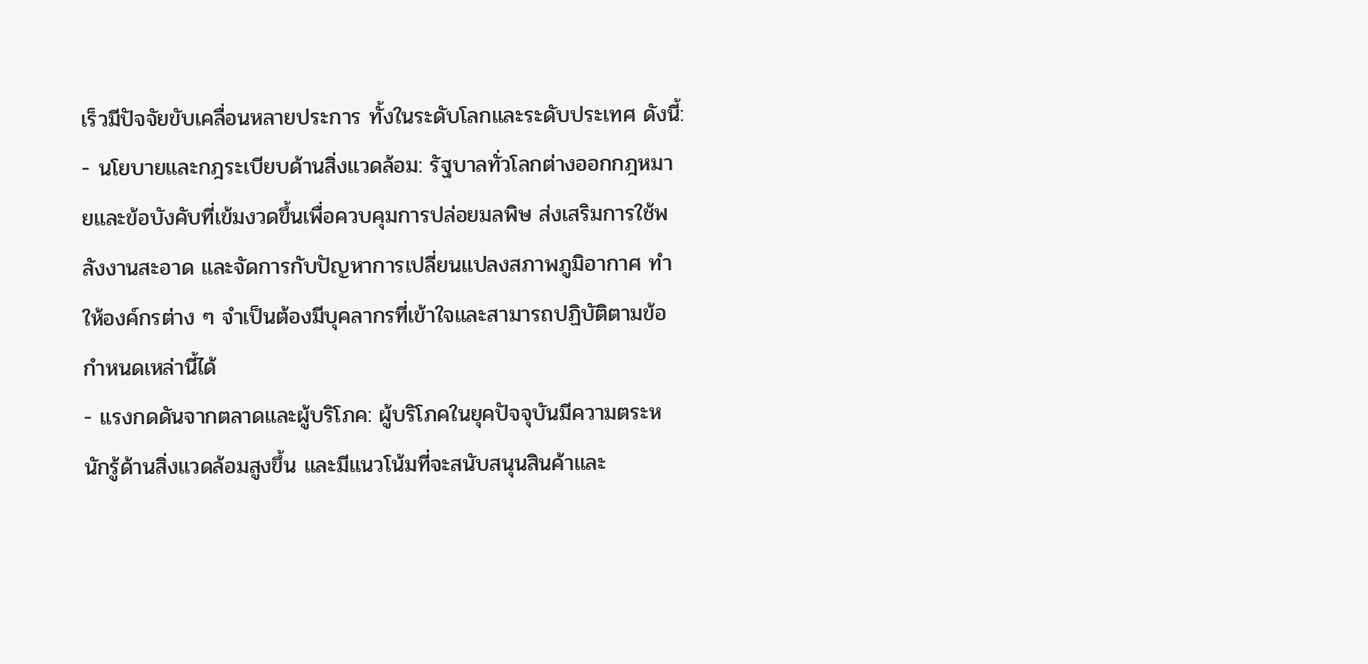เร็วมีปัจจัยขับเคลื่อนหลายประการ ทั้งในระดับโลกและระดับประเทศ ดังนี้:
- นโยบายและกฎระเบียบด้านสิ่งแวดล้อม: รัฐบาลทั่วโลกต่างออกกฎหมายและข้อบังคับที่เข้มงวดขึ้นเพื่อควบคุมการปล่อยมลพิษ ส่งเสริมการใช้พลังงานสะอาด และจัดการกับปัญหาการเปลี่ยนแปลงสภาพภูมิอากาศ ทำให้องค์กรต่าง ๆ จำเป็นต้องมีบุคลากรที่เข้าใจและสามารถปฏิบัติตามข้อกำหนดเหล่านี้ได้
- แรงกดดันจากตลาดและผู้บริโภค: ผู้บริโภคในยุคปัจจุบันมีความตระหนักรู้ด้านสิ่งแวดล้อมสูงขึ้น และมีแนวโน้มที่จะสนับสนุนสินค้าและ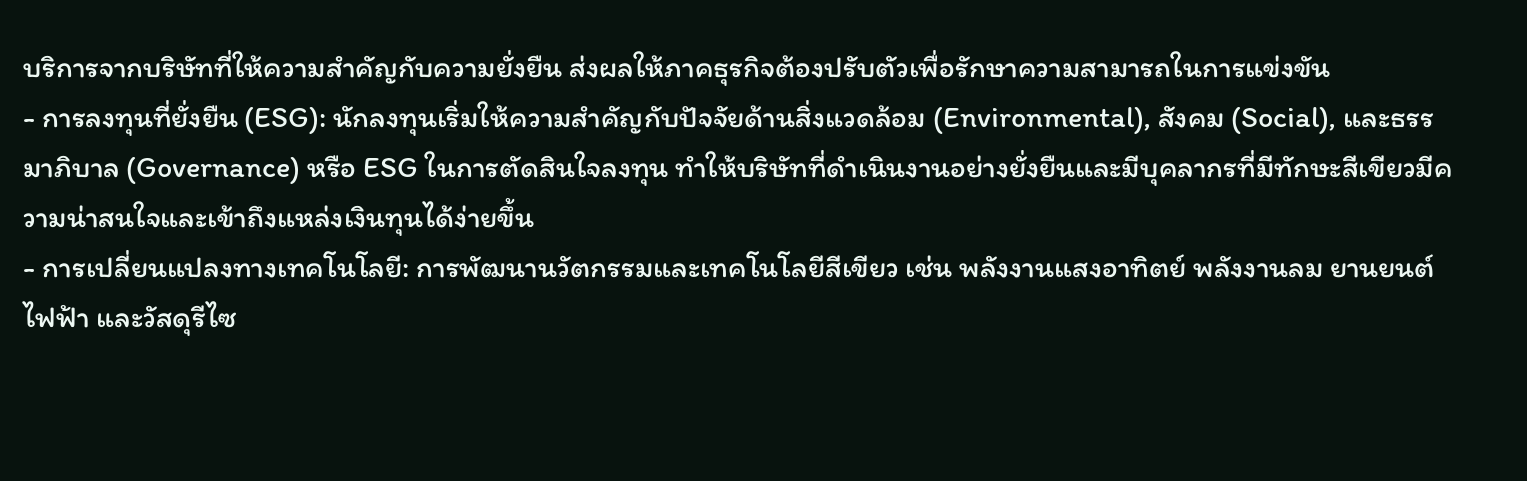บริการจากบริษัทที่ให้ความสำคัญกับความยั่งยืน ส่งผลให้ภาคธุรกิจต้องปรับตัวเพื่อรักษาความสามารถในการแข่งขัน
- การลงทุนที่ยั่งยืน (ESG): นักลงทุนเริ่มให้ความสำคัญกับปัจจัยด้านสิ่งแวดล้อม (Environmental), สังคม (Social), และธรรมาภิบาล (Governance) หรือ ESG ในการตัดสินใจลงทุน ทำให้บริษัทที่ดำเนินงานอย่างยั่งยืนและมีบุคลากรที่มีทักษะสีเขียวมีความน่าสนใจและเข้าถึงแหล่งเงินทุนได้ง่ายขึ้น
- การเปลี่ยนแปลงทางเทคโนโลยี: การพัฒนานวัตกรรมและเทคโนโลยีสีเขียว เช่น พลังงานแสงอาทิตย์ พลังงานลม ยานยนต์ไฟฟ้า และวัสดุรีไซ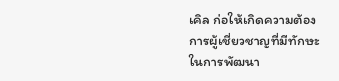เคิล ก่อให้เกิดความต้องการผู้เชี่ยวชาญที่มีทักษะในการพัฒนา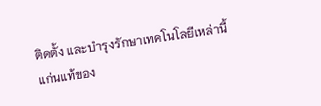ติดตั้ง และบำรุงรักษาเทคโนโลยีเหล่านี้
แก่นแท้ของ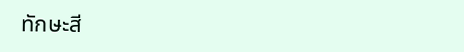ทักษะสี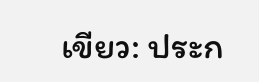เขียว: ประก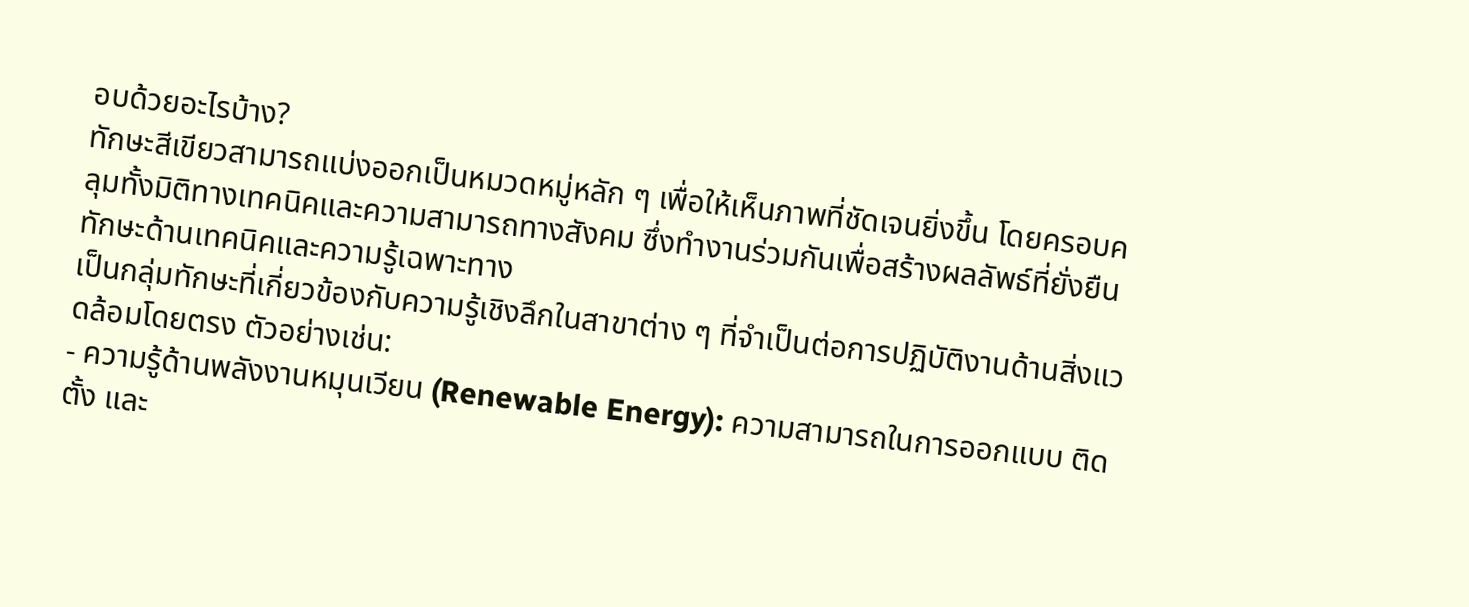อบด้วยอะไรบ้าง?
ทักษะสีเขียวสามารถแบ่งออกเป็นหมวดหมู่หลัก ๆ เพื่อให้เห็นภาพที่ชัดเจนยิ่งขึ้น โดยครอบคลุมทั้งมิติทางเทคนิคและความสามารถทางสังคม ซึ่งทำงานร่วมกันเพื่อสร้างผลลัพธ์ที่ยั่งยืน
ทักษะด้านเทคนิคและความรู้เฉพาะทาง
เป็นกลุ่มทักษะที่เกี่ยวข้องกับความรู้เชิงลึกในสาขาต่าง ๆ ที่จำเป็นต่อการปฏิบัติงานด้านสิ่งแวดล้อมโดยตรง ตัวอย่างเช่น:
- ความรู้ด้านพลังงานหมุนเวียน (Renewable Energy): ความสามารถในการออกแบบ ติดตั้ง และ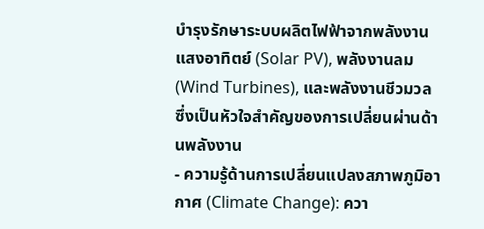บำรุงรักษาระบบผลิตไฟฟ้าจากพลังงานแสงอาทิตย์ (Solar PV), พลังงานลม (Wind Turbines), และพลังงานชีวมวล ซึ่งเป็นหัวใจสำคัญของการเปลี่ยนผ่านด้านพลังงาน
- ความรู้ด้านการเปลี่ยนแปลงสภาพภูมิอากาศ (Climate Change): ควา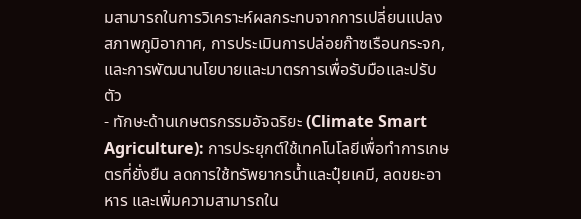มสามารถในการวิเคราะห์ผลกระทบจากการเปลี่ยนแปลงสภาพภูมิอากาศ, การประเมินการปล่อยก๊าซเรือนกระจก, และการพัฒนานโยบายและมาตรการเพื่อรับมือและปรับตัว
- ทักษะด้านเกษตรกรรมอัจฉริยะ (Climate Smart Agriculture): การประยุกต์ใช้เทคโนโลยีเพื่อทำการเกษตรที่ยั่งยืน ลดการใช้ทรัพยากรน้ำและปุ๋ยเคมี, ลดขยะอาหาร และเพิ่มความสามารถใน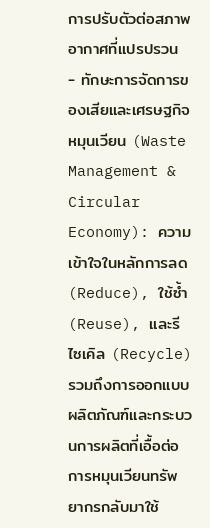การปรับตัวต่อสภาพอากาศที่แปรปรวน
- ทักษะการจัดการของเสียและเศรษฐกิจหมุนเวียน (Waste Management & Circular Economy): ความเข้าใจในหลักการลด (Reduce), ใช้ซ้ำ (Reuse), และรีไซเคิล (Recycle) รวมถึงการออกแบบผลิตภัณฑ์และกระบวนการผลิตที่เอื้อต่อการหมุนเวียนทรัพยากรกลับมาใช้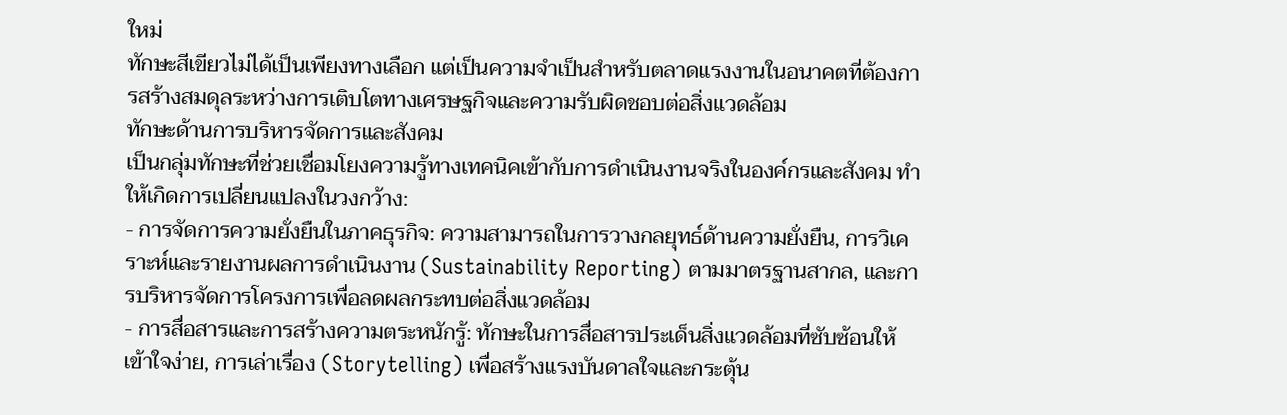ใหม่
ทักษะสีเขียวไม่ได้เป็นเพียงทางเลือก แต่เป็นความจำเป็นสำหรับตลาดแรงงานในอนาคตที่ต้องการสร้างสมดุลระหว่างการเติบโตทางเศรษฐกิจและความรับผิดชอบต่อสิ่งแวดล้อม
ทักษะด้านการบริหารจัดการและสังคม
เป็นกลุ่มทักษะที่ช่วยเชื่อมโยงความรู้ทางเทคนิคเข้ากับการดำเนินงานจริงในองค์กรและสังคม ทำให้เกิดการเปลี่ยนแปลงในวงกว้าง:
- การจัดการความยั่งยืนในภาคธุรกิจ: ความสามารถในการวางกลยุทธ์ด้านความยั่งยืน, การวิเคราะห์และรายงานผลการดำเนินงาน (Sustainability Reporting) ตามมาตรฐานสากล, และการบริหารจัดการโครงการเพื่อลดผลกระทบต่อสิ่งแวดล้อม
- การสื่อสารและการสร้างความตระหนักรู้: ทักษะในการสื่อสารประเด็นสิ่งแวดล้อมที่ซับซ้อนให้เข้าใจง่าย, การเล่าเรื่อง (Storytelling) เพื่อสร้างแรงบันดาลใจและกระตุ้น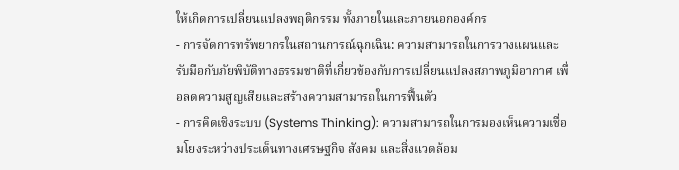ให้เกิดการเปลี่ยนแปลงพฤติกรรม ทั้งภายในและภายนอกองค์กร
- การจัดการทรัพยากรในสถานการณ์ฉุกเฉิน: ความสามารถในการวางแผนและรับมือกับภัยพิบัติทางธรรมชาติที่เกี่ยวข้องกับการเปลี่ยนแปลงสภาพภูมิอากาศ เพื่อลดความสูญเสียและสร้างความสามารถในการฟื้นตัว
- การคิดเชิงระบบ (Systems Thinking): ความสามารถในการมองเห็นความเชื่อมโยงระหว่างประเด็นทางเศรษฐกิจ สังคม และสิ่งแวดล้อม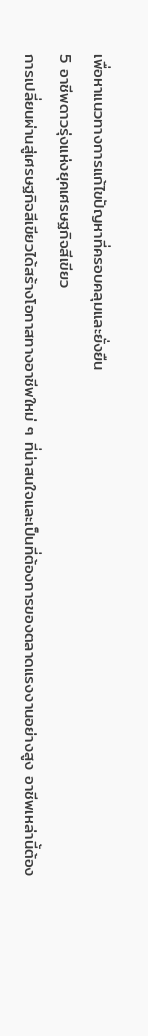เพื่อหาแนวทางการแก้ไขปัญหาที่ครอบคลุมและยั่งยืน
5 อาชีพดาวรุ่งแห่งยุคเศรษฐกิจสีเขียว
การเปลี่ยนผ่านสู่เศรษฐกิจสีเขียวได้สร้างโอกาสทางอาชีพใหม่ ๆ ที่น่าสนใจและเป็นที่ต้องการของตลาดแรงงานอย่างสูง อาชีพเหล่านี้ต้อง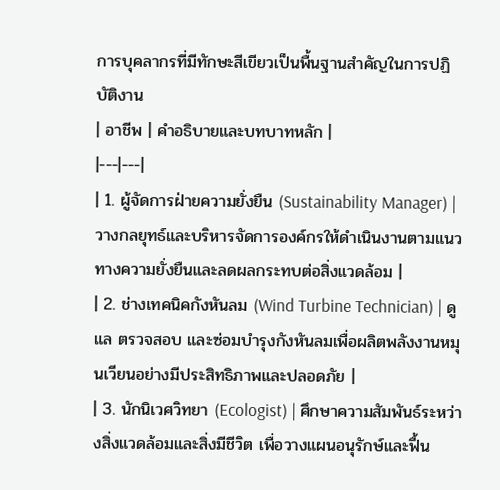การบุคลากรที่มีทักษะสีเขียวเป็นพื้นฐานสำคัญในการปฏิบัติงาน
| อาชีพ | คำอธิบายและบทบาทหลัก |
|---|---|
| 1. ผู้จัดการฝ่ายความยั่งยืน (Sustainability Manager) | วางกลยุทธ์และบริหารจัดการองค์กรให้ดำเนินงานตามแนวทางความยั่งยืนและลดผลกระทบต่อสิ่งแวดล้อม |
| 2. ช่างเทคนิคกังหันลม (Wind Turbine Technician) | ดูแล ตรวจสอบ และซ่อมบำรุงกังหันลมเพื่อผลิตพลังงานหมุนเวียนอย่างมีประสิทธิภาพและปลอดภัย |
| 3. นักนิเวศวิทยา (Ecologist) | ศึกษาความสัมพันธ์ระหว่างสิ่งแวดล้อมและสิ่งมีชีวิต เพื่อวางแผนอนุรักษ์และฟื้น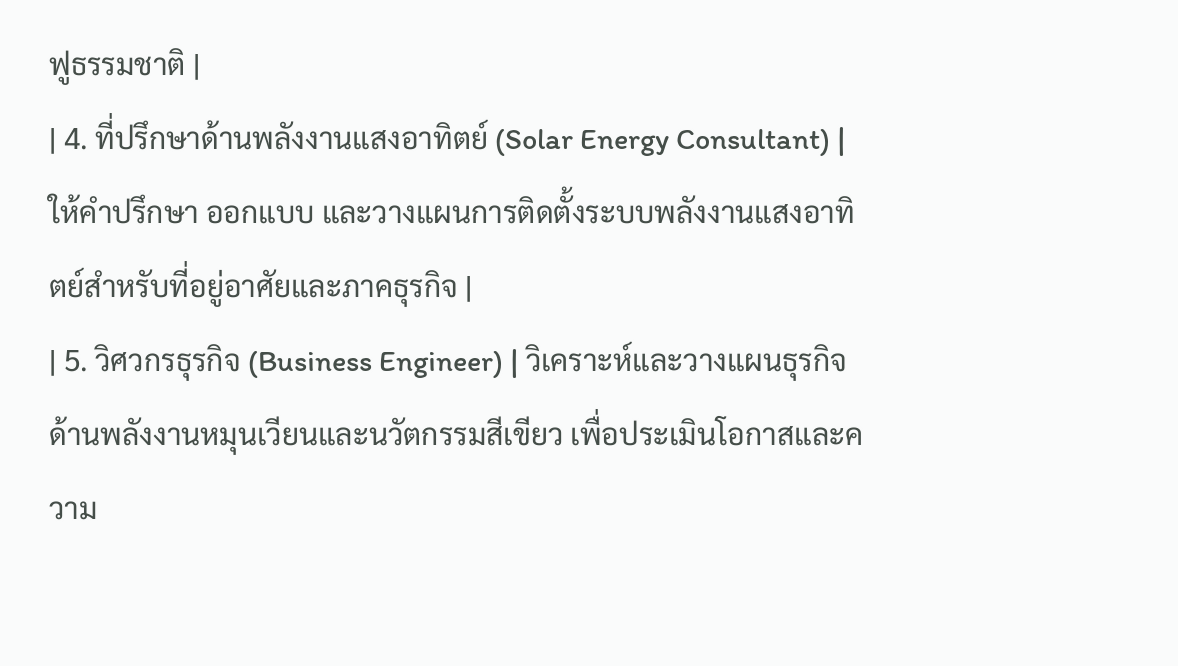ฟูธรรมชาติ |
| 4. ที่ปรึกษาด้านพลังงานแสงอาทิตย์ (Solar Energy Consultant) | ให้คำปรึกษา ออกแบบ และวางแผนการติดตั้งระบบพลังงานแสงอาทิตย์สำหรับที่อยู่อาศัยและภาคธุรกิจ |
| 5. วิศวกรธุรกิจ (Business Engineer) | วิเคราะห์และวางแผนธุรกิจด้านพลังงานหมุนเวียนและนวัตกรรมสีเขียว เพื่อประเมินโอกาสและความ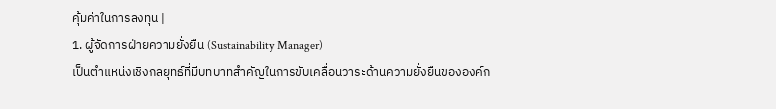คุ้มค่าในการลงทุน |
1. ผู้จัดการฝ่ายความยั่งยืน (Sustainability Manager)
เป็นตำแหน่งเชิงกลยุทธ์ที่มีบทบาทสำคัญในการขับเคลื่อนวาระด้านความยั่งยืนขององค์ก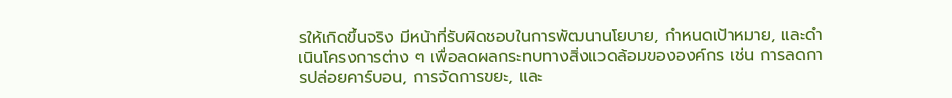รให้เกิดขึ้นจริง มีหน้าที่รับผิดชอบในการพัฒนานโยบาย, กำหนดเป้าหมาย, และดำเนินโครงการต่าง ๆ เพื่อลดผลกระทบทางสิ่งแวดล้อมขององค์กร เช่น การลดการปล่อยคาร์บอน, การจัดการขยะ, และ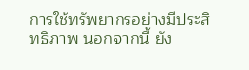การใช้ทรัพยากรอย่างมีประสิทธิภาพ นอกจากนี้ ยัง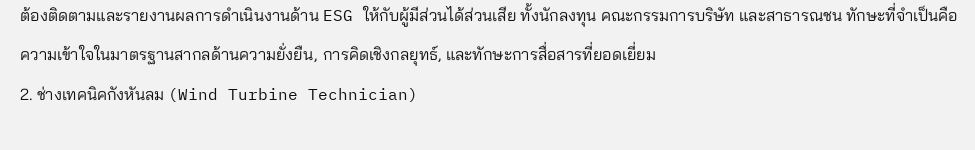ต้องติดตามและรายงานผลการดำเนินงานด้าน ESG ให้กับผู้มีส่วนได้ส่วนเสีย ทั้งนักลงทุน คณะกรรมการบริษัท และสาธารณชน ทักษะที่จำเป็นคือความเข้าใจในมาตรฐานสากลด้านความยั่งยืน, การคิดเชิงกลยุทธ์, และทักษะการสื่อสารที่ยอดเยี่ยม
2. ช่างเทคนิคกังหันลม (Wind Turbine Technician)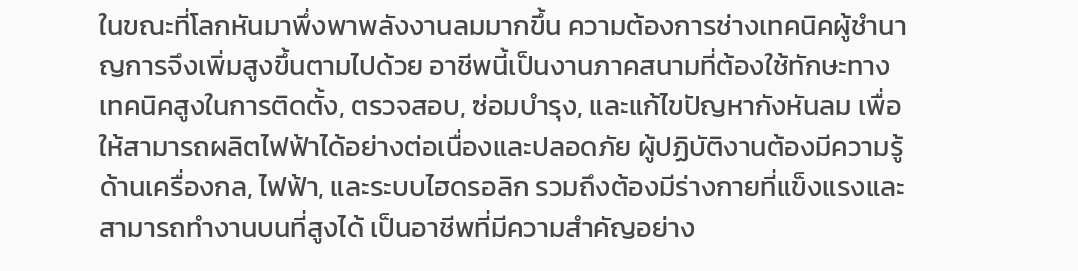ในขณะที่โลกหันมาพึ่งพาพลังงานลมมากขึ้น ความต้องการช่างเทคนิคผู้ชำนาญการจึงเพิ่มสูงขึ้นตามไปด้วย อาชีพนี้เป็นงานภาคสนามที่ต้องใช้ทักษะทางเทคนิคสูงในการติดตั้ง, ตรวจสอบ, ซ่อมบำรุง, และแก้ไขปัญหากังหันลม เพื่อให้สามารถผลิตไฟฟ้าได้อย่างต่อเนื่องและปลอดภัย ผู้ปฏิบัติงานต้องมีความรู้ด้านเครื่องกล, ไฟฟ้า, และระบบไฮดรอลิก รวมถึงต้องมีร่างกายที่แข็งแรงและสามารถทำงานบนที่สูงได้ เป็นอาชีพที่มีความสำคัญอย่าง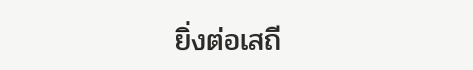ยิ่งต่อเสถี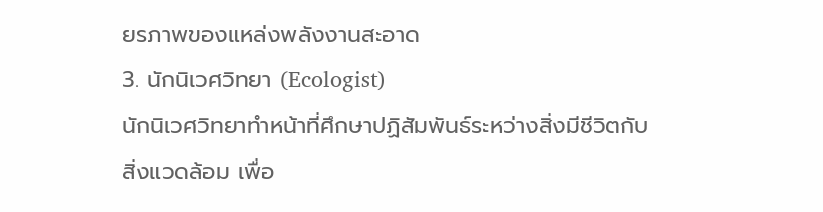ยรภาพของแหล่งพลังงานสะอาด
3. นักนิเวศวิทยา (Ecologist)
นักนิเวศวิทยาทำหน้าที่ศึกษาปฏิสัมพันธ์ระหว่างสิ่งมีชีวิตกับสิ่งแวดล้อม เพื่อ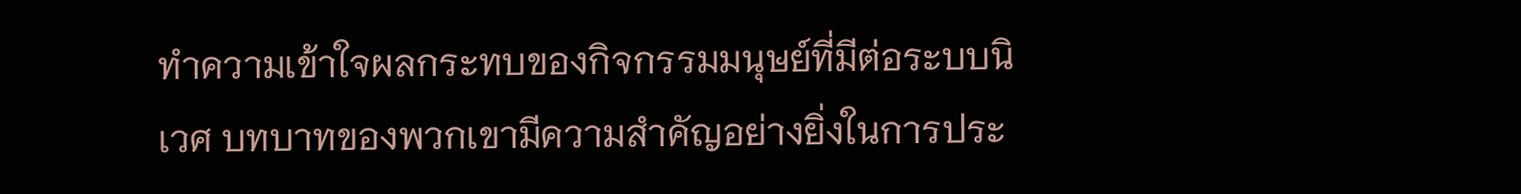ทำความเข้าใจผลกระทบของกิจกรรมมนุษย์ที่มีต่อระบบนิเวศ บทบาทของพวกเขามีความสำคัญอย่างยิ่งในการประ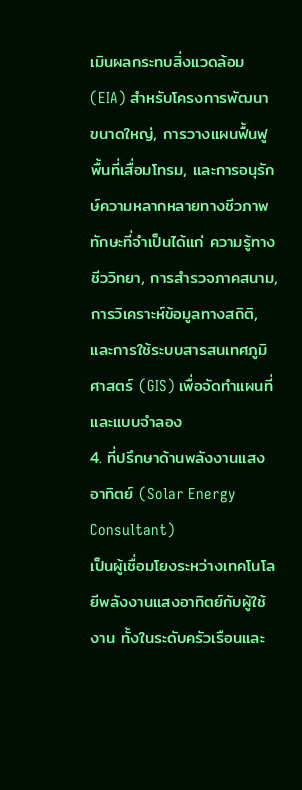เมินผลกระทบสิ่งแวดล้อม (EIA) สำหรับโครงการพัฒนาขนาดใหญ่, การวางแผนฟื้นฟูพื้นที่เสื่อมโทรม, และการอนุรักษ์ความหลากหลายทางชีวภาพ ทักษะที่จำเป็นได้แก่ ความรู้ทางชีววิทยา, การสำรวจภาคสนาม, การวิเคราะห์ข้อมูลทางสถิติ, และการใช้ระบบสารสนเทศภูมิศาสตร์ (GIS) เพื่อจัดทำแผนที่และแบบจำลอง
4. ที่ปรึกษาด้านพลังงานแสงอาทิตย์ (Solar Energy Consultant)
เป็นผู้เชื่อมโยงระหว่างเทคโนโลยีพลังงานแสงอาทิตย์กับผู้ใช้งาน ทั้งในระดับครัวเรือนและ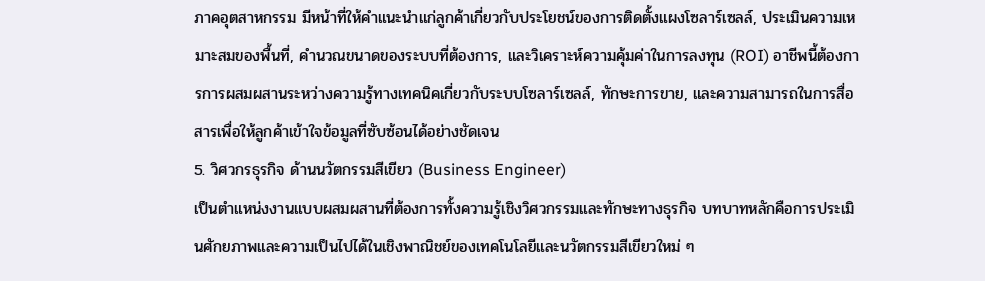ภาคอุตสาหกรรม มีหน้าที่ให้คำแนะนำแก่ลูกค้าเกี่ยวกับประโยชน์ของการติดตั้งแผงโซลาร์เซลล์, ประเมินความเหมาะสมของพื้นที่, คำนวณขนาดของระบบที่ต้องการ, และวิเคราะห์ความคุ้มค่าในการลงทุน (ROI) อาชีพนี้ต้องการการผสมผสานระหว่างความรู้ทางเทคนิคเกี่ยวกับระบบโซลาร์เซลล์, ทักษะการขาย, และความสามารถในการสื่อสารเพื่อให้ลูกค้าเข้าใจข้อมูลที่ซับซ้อนได้อย่างชัดเจน
5. วิศวกรธุรกิจ ด้านนวัตกรรมสีเขียว (Business Engineer)
เป็นตำแหน่งงานแบบผสมผสานที่ต้องการทั้งความรู้เชิงวิศวกรรมและทักษะทางธุรกิจ บทบาทหลักคือการประเมินศักยภาพและความเป็นไปได้ในเชิงพาณิชย์ของเทคโนโลยีและนวัตกรรมสีเขียวใหม่ ๆ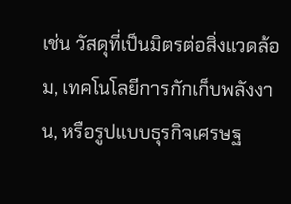เช่น วัสดุที่เป็นมิตรต่อสิ่งแวดล้อม, เทคโนโลยีการกักเก็บพลังงาน, หรือรูปแบบธุรกิจเศรษฐ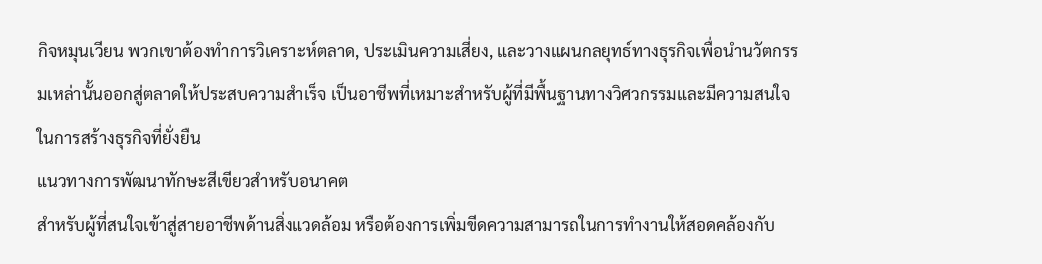กิจหมุนเวียน พวกเขาต้องทำการวิเคราะห์ตลาด, ประเมินความเสี่ยง, และวางแผนกลยุทธ์ทางธุรกิจเพื่อนำนวัตกรรมเหล่านั้นออกสู่ตลาดให้ประสบความสำเร็จ เป็นอาชีพที่เหมาะสำหรับผู้ที่มีพื้นฐานทางวิศวกรรมและมีความสนใจในการสร้างธุรกิจที่ยั่งยืน
แนวทางการพัฒนาทักษะสีเขียวสำหรับอนาคต
สำหรับผู้ที่สนใจเข้าสู่สายอาชีพด้านสิ่งแวดล้อม หรือต้องการเพิ่มขีดความสามารถในการทำงานให้สอดคล้องกับ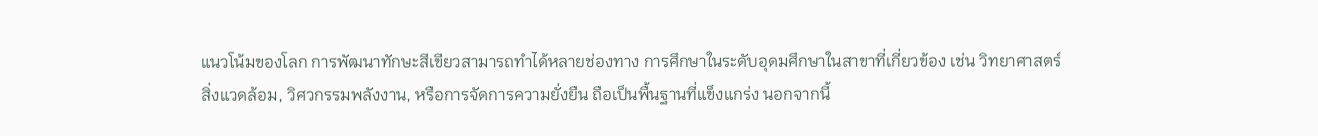แนวโน้มของโลก การพัฒนาทักษะสีเขียวสามารถทำได้หลายช่องทาง การศึกษาในระดับอุดมศึกษาในสาขาที่เกี่ยวข้อง เช่น วิทยาศาสตร์สิ่งแวดล้อม, วิศวกรรมพลังงาน, หรือการจัดการความยั่งยืน ถือเป็นพื้นฐานที่แข็งแกร่ง นอกจากนี้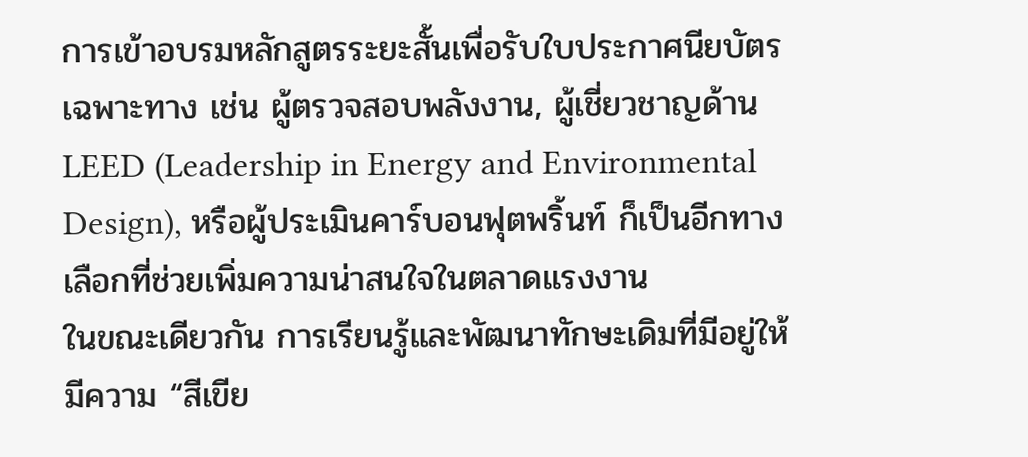การเข้าอบรมหลักสูตรระยะสั้นเพื่อรับใบประกาศนียบัตรเฉพาะทาง เช่น ผู้ตรวจสอบพลังงาน, ผู้เชี่ยวชาญด้าน LEED (Leadership in Energy and Environmental Design), หรือผู้ประเมินคาร์บอนฟุตพริ้นท์ ก็เป็นอีกทางเลือกที่ช่วยเพิ่มความน่าสนใจในตลาดแรงงาน
ในขณะเดียวกัน การเรียนรู้และพัฒนาทักษะเดิมที่มีอยู่ให้มีความ “สีเขีย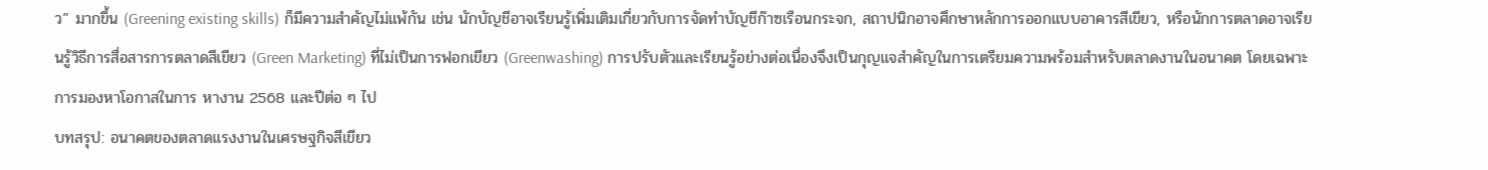ว” มากขึ้น (Greening existing skills) ก็มีความสำคัญไม่แพ้กัน เช่น นักบัญชีอาจเรียนรู้เพิ่มเติมเกี่ยวกับการจัดทำบัญชีก๊าซเรือนกระจก, สถาปนิกอาจศึกษาหลักการออกแบบอาคารสีเขียว, หรือนักการตลาดอาจเรียนรู้วิธีการสื่อสารการตลาดสีเขียว (Green Marketing) ที่ไม่เป็นการฟอกเขียว (Greenwashing) การปรับตัวและเรียนรู้อย่างต่อเนื่องจึงเป็นกุญแจสำคัญในการเตรียมความพร้อมสำหรับตลาดงานในอนาคต โดยเฉพาะการมองหาโอกาสในการ หางาน 2568 และปีต่อ ๆ ไป
บทสรุป: อนาคตของตลาดแรงงานในเศรษฐกิจสีเขียว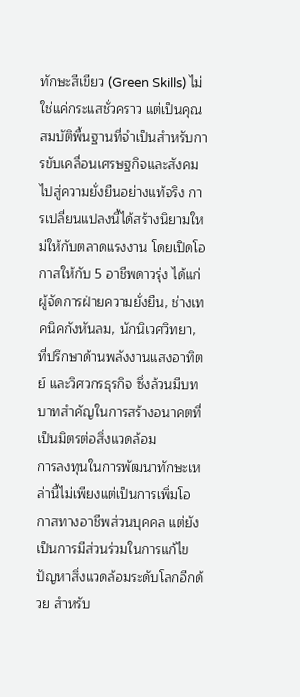ทักษะสีเขียว (Green Skills) ไม่ใช่แค่กระแสชั่วคราว แต่เป็นคุณสมบัติพื้นฐานที่จำเป็นสำหรับการขับเคลื่อนเศรษฐกิจและสังคมไปสู่ความยั่งยืนอย่างแท้จริง การเปลี่ยนแปลงนี้ได้สร้างนิยามใหม่ให้กับตลาดแรงงาน โดยเปิดโอกาสให้กับ 5 อาชีพดาวรุ่ง ได้แก่ ผู้จัดการฝ่ายความยั่งยืน, ช่างเทคนิคกังหันลม, นักนิเวศวิทยา, ที่ปรึกษาด้านพลังงานแสงอาทิตย์ และวิศวกรธุรกิจ ซึ่งล้วนมีบทบาทสำคัญในการสร้างอนาคตที่เป็นมิตรต่อสิ่งแวดล้อม
การลงทุนในการพัฒนาทักษะเหล่านี้ไม่เพียงแต่เป็นการเพิ่มโอกาสทางอาชีพส่วนบุคคล แต่ยังเป็นการมีส่วนร่วมในการแก้ไขปัญหาสิ่งแวดล้อมระดับโลกอีกด้วย สำหรับ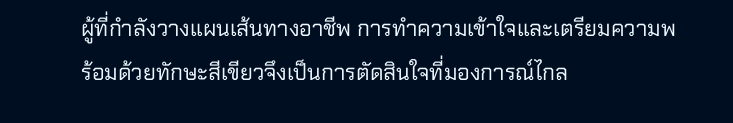ผู้ที่กำลังวางแผนเส้นทางอาชีพ การทำความเข้าใจและเตรียมความพร้อมด้วยทักษะสีเขียวจึงเป็นการตัดสินใจที่มองการณ์ไกล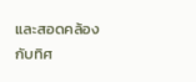และสอดคล้องกับทิศ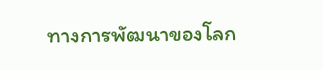ทางการพัฒนาของโลก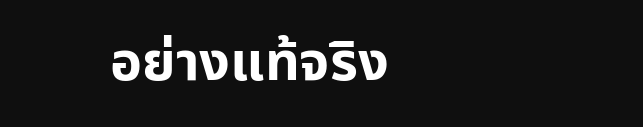อย่างแท้จริง